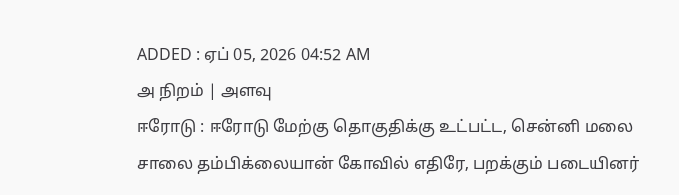ADDED : ஏப் 05, 2026 04:52 AM
அ நிறம் | அளவு
ஈரோடு : ஈரோடு மேற்கு தொகுதிக்கு உட்பட்ட, சென்னி மலை சாலை தம்பிக்லையான் கோவில் எதிரே, பறக்கும் படையினர்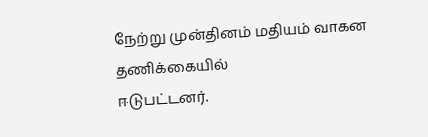நேற்று முன்தினம் மதியம் வாகன தணிக்கையில்
ஈடுபட்டனர்.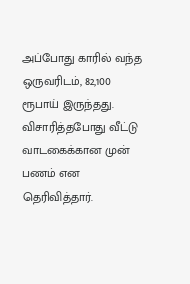அப்போது காரில் வந்த ஒருவரிடம், 82,100 ரூபாய் இருந்தது. விசாரித்தபோது வீட்டு வாடகைக்கான முன் பணம் என தெரிவித்தார்.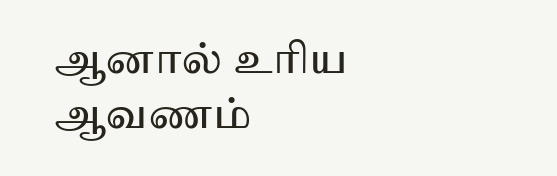ஆனால் உரிய ஆவணம்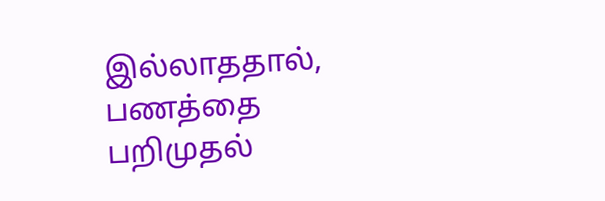இல்லாததால், பணத்தை
பறிமுதல்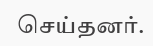செய்தனர்.